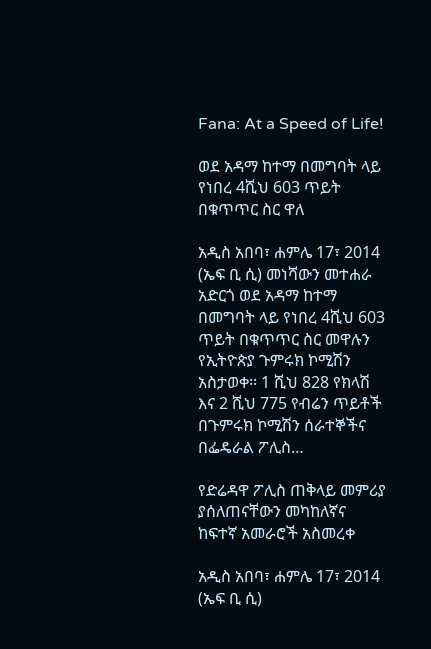Fana: At a Speed of Life!

ወደ አዳማ ከተማ በመግባት ላይ የነበረ 4ሺህ 603 ጥይት በቁጥጥር ስር ዋለ

አዲስ አበባ፣ ሐምሌ 17፣ 2014 (ኤፍ ቢ ሲ) መነሻውን መተሐራ አድርጎ ወደ አዳማ ከተማ በመግባት ላይ የነበረ 4ሺህ 603 ጥይት በቁጥጥር ስር መዋሉን የኢትዮጵያ ጉምሩክ ኮሚሽን አስታወቀ፡፡ 1 ሺህ 828 የክላሽ እና 2 ሺህ 775 የብሬን ጥይቶች በጉምሩክ ኮሚሽን ሰራተኞችና በፌዴራል ፖሊስ…

የድሬዳዋ ፖሊስ ጠቅላይ መምሪያ ያሰለጠናቸውን መካከለኛና ከፍተኛ አመራሮች አስመረቀ

አዲስ አበባ፣ ሐምሌ 17፣ 2014 (ኤፍ ቢ ሲ)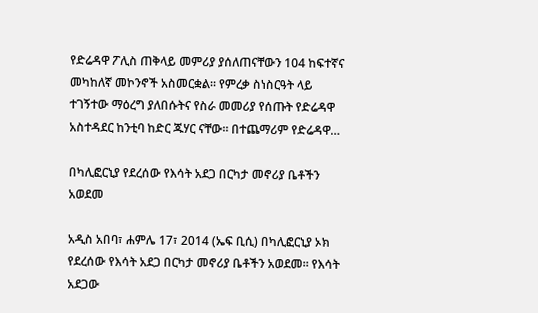የድሬዳዋ ፖሊስ ጠቅላይ መምሪያ ያሰለጠናቸውን 104 ከፍተኛና መካከለኛ መኮንኖች አስመርቋል። የምረቃ ስነስርዓት ላይ ተገኝተው ማዕረግ ያለበሱትና የስራ መመሪያ የሰጡት የድሬዳዋ አስተዳደር ከንቲባ ከድር ጁሃር ናቸው። በተጨማሪም የድሬዳዋ…

በካሊፎርኒያ የደረሰው የእሳት አደጋ በርካታ መኖሪያ ቤቶችን አወደመ

አዲስ አበባ፣ ሐምሌ 17፣ 2014 (ኤፍ ቢሲ) በካሊፎርኒያ ኦክ የደረሰው የእሳት አደጋ በርካታ መኖሪያ ቤቶችን አወደመ። የእሳት አደጋው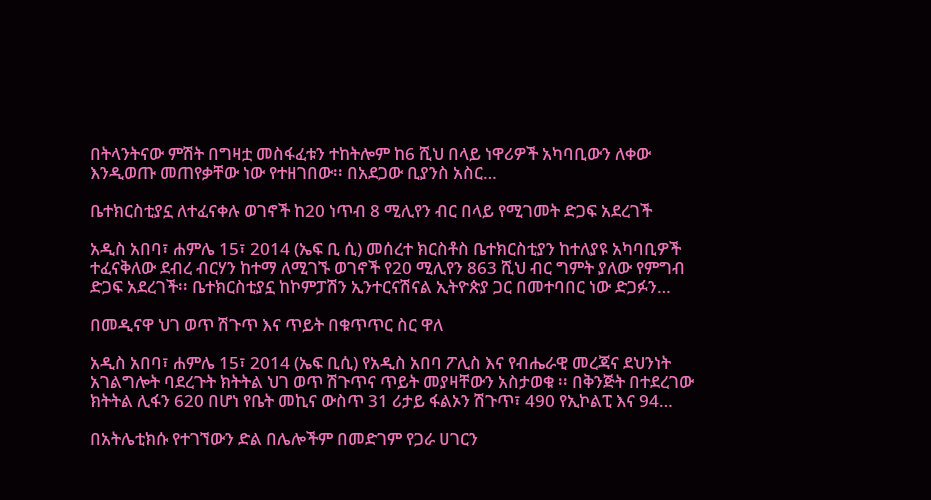በትላንትናው ምሽት በግዛቷ መስፋፈቱን ተከትሎም ከ6 ሺህ በላይ ነዋሪዎች አካባቢውን ለቀው እንዲወጡ መጠየቃቸው ነው የተዘገበው፡፡ በአደጋው ቢያንስ አስር…

ቤተክርስቲያኗ ለተፈናቀሉ ወገኖች ከ20 ነጥብ 8 ሚሊየን ብር በላይ የሚገመት ድጋፍ አደረገች

አዲስ አበባ፣ ሐምሌ 15፣ 2014 (ኤፍ ቢ ሲ) መሰረተ ክርስቶስ ቤተክርስቲያን ከተለያዩ አካባቢዎች ተፈናቅለው ደብረ ብርሃን ከተማ ለሚገኙ ወገኖች የ20 ሚሊየን 863 ሺህ ብር ግምት ያለው የምግብ ድጋፍ አደረገች፡፡ ቤተክርስቲያኗ ከኮምፓሽን ኢንተርናሽናል ኢትዮጵያ ጋር በመተባበር ነው ድጋፉን…

በመዲናዋ ህገ ወጥ ሽጉጥ እና ጥይት በቁጥጥር ስር ዋለ

አዲስ አበባ፣ ሐምሌ 15፣ 2014 (ኤፍ ቢሲ) የአዲስ አበባ ፖሊስ እና የብሔራዊ መረጃና ደህንነት አገልግሎት ባደረጉት ክትትል ህገ ወጥ ሽጉጥና ጥይት መያዛቸውን አስታወቁ ፡፡ በቅንጅት በተደረገው ክትትል ሊፋን 620 በሆነ የቤት መኪና ውስጥ 31 ሪታይ ፋልኦን ሽጉጥ፣ 490 የኢኮልፒ እና 94…

በአትሌቲክሱ የተገኘውን ድል በሌሎችም በመድገም የጋራ ሀገርን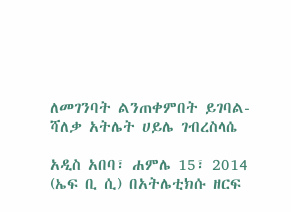ለመገንባት ልንጠቀምበት ይገባል- ሻለቃ አትሌት ሀይሌ ገብረስላሴ

አዲስ አበባ፣ ሐምሌ 15፣ 2014 (ኤፍ ቢ ሲ) በአትሌቲክሱ ዘርፍ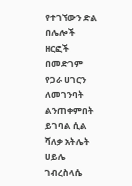የተገኘውን ድል በሌሎች ዘርፎች በመድገም የጋራ ሀገርን ለመገንባት ልንጠቀምበት ይገባል ሲል ሻለቃ አትሌት ሀይሌ ገብረስላሴ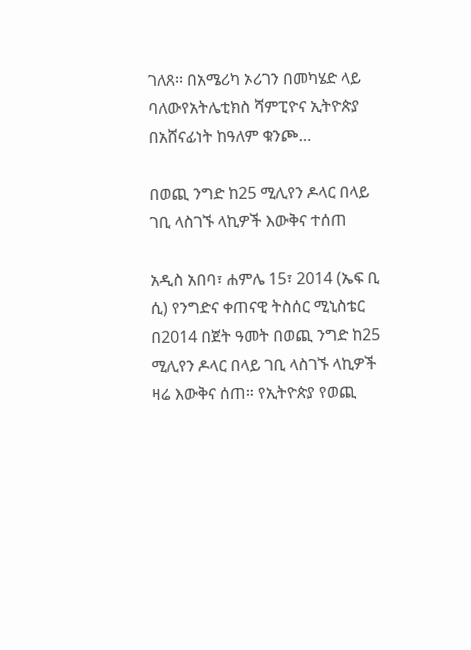ገለጸ፡፡ በአሜሪካ ኦሪገን በመካሄድ ላይ ባለውየአትሌቲክስ ሻምፒዮና ኢትዮጵያ በአሸናፊነት ከዓለም ቁንጮ…

በወጪ ንግድ ከ25 ሚሊየን ዶላር በላይ ገቢ ላስገኙ ላኪዎች እውቅና ተሰጠ

አዲስ አበባ፣ ሐምሌ 15፣ 2014 (ኤፍ ቢ ሲ) የንግድና ቀጠናዊ ትስሰር ሚኒስቴር በ2014 በጀት ዓመት በወጪ ንግድ ከ25 ሚሊየን ዶላር በላይ ገቢ ላስገኙ ላኪዎች ዛሬ እውቅና ሰጠ። የኢትዮጵያ የወጪ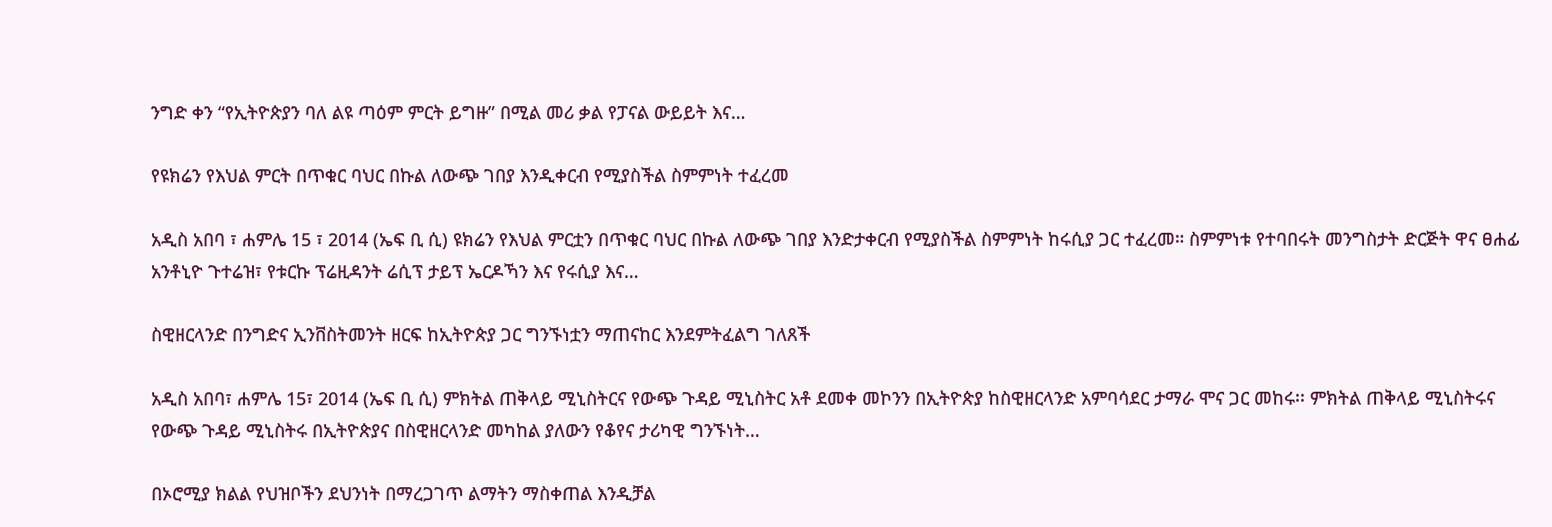ንግድ ቀን “የኢትዮጵያን ባለ ልዩ ጣዕም ምርት ይግዙ” በሚል መሪ ቃል የፓናል ውይይት እና…

የዩክሬን የእህል ምርት በጥቁር ባህር በኩል ለውጭ ገበያ እንዲቀርብ የሚያስችል ስምምነት ተፈረመ

አዲስ አበባ ፣ ሐምሌ 15 ፣ 2014 (ኤፍ ቢ ሲ) ዩክሬን የእህል ምርቷን በጥቁር ባህር በኩል ለውጭ ገበያ እንድታቀርብ የሚያስችል ስምምነት ከሩሲያ ጋር ተፈረመ። ስምምነቱ የተባበሩት መንግስታት ድርጅት ዋና ፀሐፊ አንቶኒዮ ጉተሬዝ፣ የቱርኩ ፕሬዚዳንት ሬሲፕ ታይፕ ኤርዶኻን እና የሩሲያ እና…

ስዊዘርላንድ በንግድና ኢንቨስትመንት ዘርፍ ከኢትዮጵያ ጋር ግንኙነቷን ማጠናከር እንደምትፈልግ ገለጸች

አዲስ አበባ፣ ሐምሌ 15፣ 2014 (ኤፍ ቢ ሲ) ምክትል ጠቅላይ ሚኒስትርና የውጭ ጉዳይ ሚኒስትር አቶ ደመቀ መኮንን በኢትዮጵያ ከስዊዘርላንድ አምባሳደር ታማራ ሞና ጋር መከሩ፡፡ ምክትል ጠቅላይ ሚኒስትሩና የውጭ ጉዳይ ሚኒስትሩ በኢትዮጵያና በስዊዘርላንድ መካከል ያለውን የቆየና ታሪካዊ ግንኙነት…

በኦሮሚያ ክልል የህዝቦችን ደህንነት በማረጋገጥ ልማትን ማስቀጠል እንዲቻል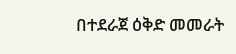በተደራጀ ዕቅድ መመራት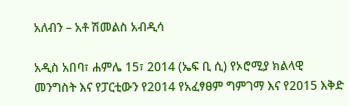አለብን – አቶ ሽመልስ አብዲሳ

አዲስ አበባ፣ ሐምሌ 15፣ 2014 (ኤፍ ቢ ሲ) የኦሮሚያ ክልላዊ መንግስት እና የፓርቲውን የ2014 የአፈፃፀም ግምገማ እና የ2015 እቅድ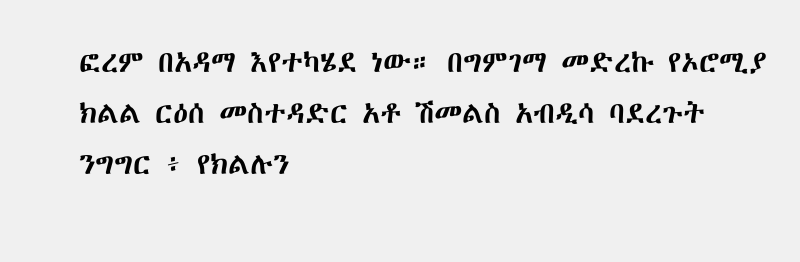ፎረም በአዳማ እየተካሄደ ነው። በግምገማ መድረኩ የኦሮሚያ ክልል ርዕሰ መስተዳድር አቶ ሽመልስ አብዲሳ ባደረጉት ንግግር ፥ የክልሉን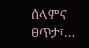ሰላምና ፀጥታ፣…